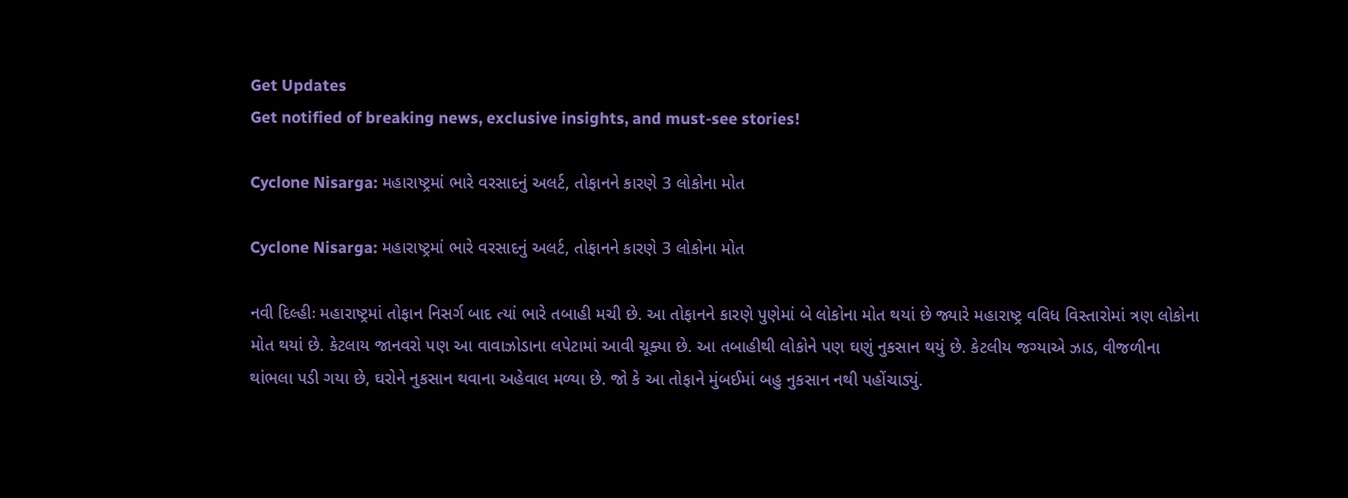Get Updates
Get notified of breaking news, exclusive insights, and must-see stories!

Cyclone Nisarga: મહારાષ્ટ્રમાં ભારે વરસાદનું અલર્ટ, તોફાનને કારણે 3 લોકોના મોત

Cyclone Nisarga: મહારાષ્ટ્રમાં ભારે વરસાદનું અલર્ટ, તોફાનને કારણે 3 લોકોના મોત

નવી દિલ્હીઃ મહારાષ્ટ્રમાં તોફાન નિસર્ગ બાદ ત્યાં ભારે તબાહી મચી છે. આ તોફાનને કારણે પુણેમાં બે લોકોના મોત થયાં છે જ્યારે મહારાષ્ટ્ર વવિધ વિસ્તારોમાં ત્રણ લોકોના મોત થયાં છે. કેટલાય જાનવરો પણ આ વાવાઝોડાના લપેટામાં આવી ચૂક્યા છે. આ તબાહીથી લોકોને પણ ઘણું નુકસાન થયું છે. કેટલીય જગ્યાએ ઝાડ, વીજળીના થાંભલા પડી ગયા છે, ઘરોને નુકસાન થવાના અહેવાલ મળ્યા છે. જો કે આ તોફાને મુંબઈમાં બહુ નુકસાન નથી પહોંચાડ્યું.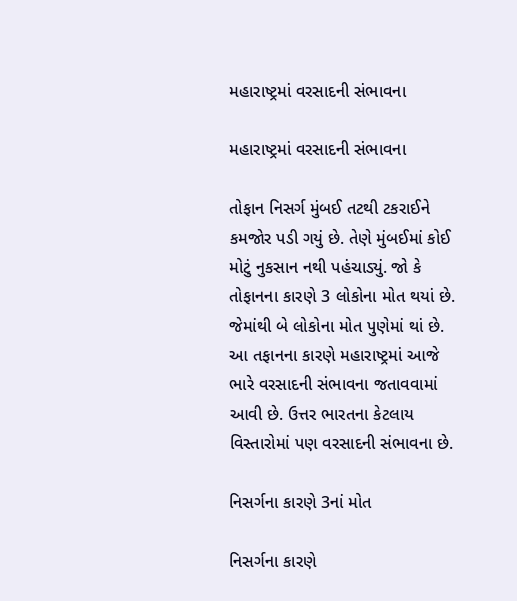મહારાષ્ટ્રમાં વરસાદની સંભાવના

મહારાષ્ટ્રમાં વરસાદની સંભાવના

તોફાન નિસર્ગ મુંબઈ તટથી ટકરાઈને કમજોર પડી ગયું છે. તેણે મુંબઈમાં કોઈ મોટું નુકસાન નથી પહંચાડ્યું. જો કે તોફાનના કારણે 3 લોકોના મોત થયાં છે. જેમાંથી બે લોકોના મોત પુણેમાં થાં છે. આ તફાનના કારણે મહારાષ્ટ્રમાં આજે ભારે વરસાદની સંભાવના જતાવવામાં આવી છે. ઉત્તર ભારતના કેટલાય વિસ્તારોમાં પણ વરસાદની સંભાવના છે.

નિસર્ગના કારણે 3નાં મોત

નિસર્ગના કારણે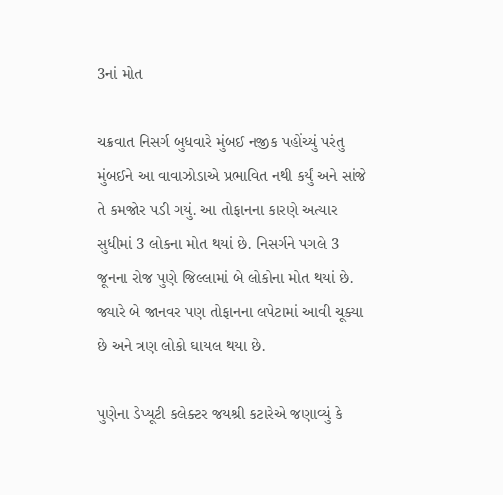3નાં મોત

ચક્રવાત નિસર્ગ બુધવારે મુંબઈ નજીક પહોંચ્યું પરંતુ મુંબઈને આ વાવાઝોડાએ પ્રભાવિત નથી કર્યું અને સાંજે તે કમજોર પડી ગયું. આ તોફાનના કારણે અત્યાર સુધીમાં 3 લોકના મોત થયાં છે. નિસર્ગને પગલે 3 જૂનના રોજ પુણે જિલ્લામાં બે લોકોના મોત થયાં છે. જ્યારે બે જાનવર પણ તોફાનના લપેટામાં આવી ચૂક્યા છે અને ત્રણ લોકો ઘાયલ થયા છે.

પુણેના ડેપ્યૂટી કલેક્ટર જયશ્રી કટારેએ જણાવ્યું કે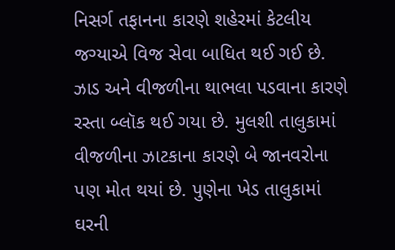નિસર્ગ તફાનના કારણે શહેરમાં કેટલીય જગ્યાએ વિજ સેવા બાધિત થઈ ગઈ છે. ઝાડ અને વીજળીના થાભલા પડવાના કારણે રસ્તા બ્લૉક થઈ ગયા છે. મુલશી તાલુકામાં વીજળીના ઝાટકાના કારણે બે જાનવરોના પણ મોત થયાં છે. પુણેના ખેડ તાલુકામાં ઘરની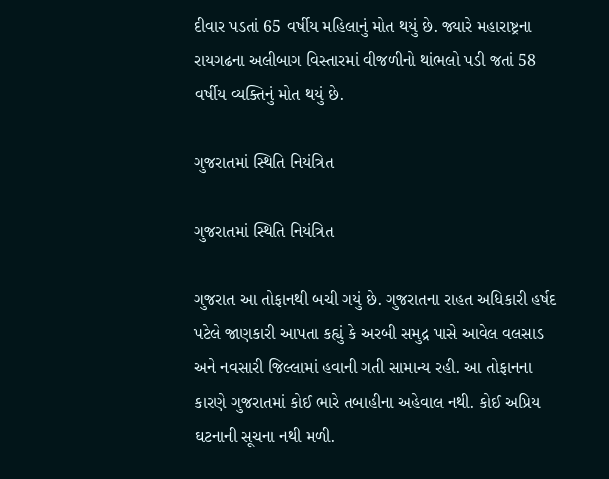દીવાર પડતાં 65 વર્ષીય મહિલાનું મોત થયું છે. જ્યારે મહારાષ્ટ્રના રાયગઢના અલીબાગ વિસ્તારમાં વીજળીનો થાંભલો પડી જતાં 58 વર્ષીય વ્યક્તિનું મોત થયું છે.

ગુજરાતમાં સ્થિતિ નિયંત્રિત

ગુજરાતમાં સ્થિતિ નિયંત્રિત

ગુજરાત આ તોફાનથી બચી ગયું છે. ગુજરાતના રાહત અધિકારી હર્ષદ પટેલે જાણકારી આપતા કહ્યું કે અરબી સમુદ્ર પાસે આવેલ વલસાડ અને નવસારી જિલ્લામાં હવાની ગતી સામાન્ય રહી. આ તોફાનના કારણે ગુજરાતમાં કોઈ ભારે તબાહીના અહેવાલ નથી. કોઈ અપ્રિય ઘટનાની સૂચના નથી મળી.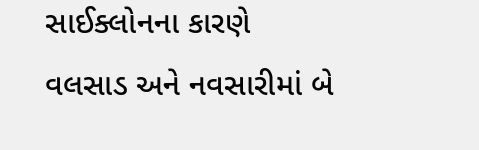સાઈક્લોનના કારણે વલસાડ અને નવસારીમાં બે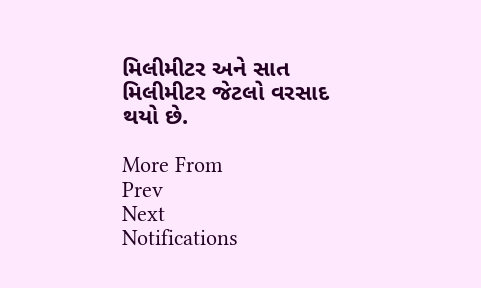મિલીમીટર અને સાત મિલીમીટર જેટલો વરસાદ થયો છે.

More From
Prev
Next
Notifications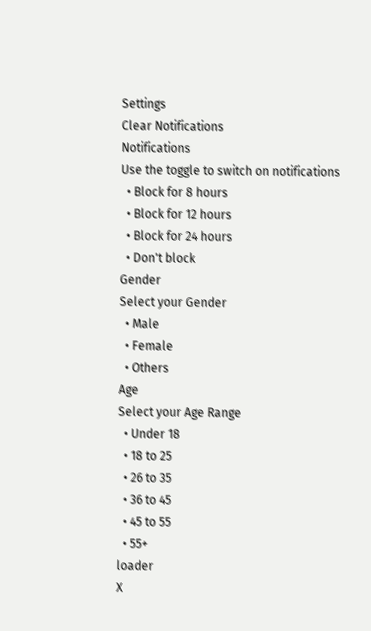Settings
Clear Notifications
Notifications
Use the toggle to switch on notifications
  • Block for 8 hours
  • Block for 12 hours
  • Block for 24 hours
  • Don't block
Gender
Select your Gender
  • Male
  • Female
  • Others
Age
Select your Age Range
  • Under 18
  • 18 to 25
  • 26 to 35
  • 36 to 45
  • 45 to 55
  • 55+
loader
X